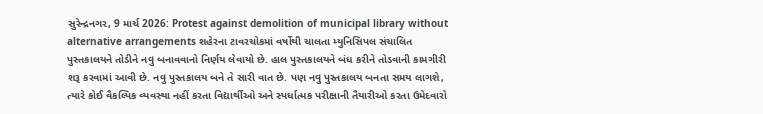સુરેન્દ્રનગર, 9 માર્ચ 2026: Protest against demolition of municipal library without alternative arrangements શહેરના ટાવરચોકમાં વર્ષોથી ચાલતા મ્યુનિસિપલ સંચાલિત પુસ્તકાલયને તોડીને નવુ બનાવવાનો નિર્ણય લેવાયો છે. હાલ પુસ્તકાલયને બંધ કરીને તોડવાની કામગીરી શરૂ કરવામાં આવી છે. નવુ પુસ્તકાલય બને તે સારી વાત છે. પણ નવુ પુસ્તકાલય બનતા સમય લાગશે, ત્યારે કોઈ વૈકલ્પિક વ્યવસ્થા નહીં કરતા વિદ્યાર્થીઓ અને સ્પર્ધાત્મક પરીક્ષાની તૈયારીઓ કરતા ઉમેદવારો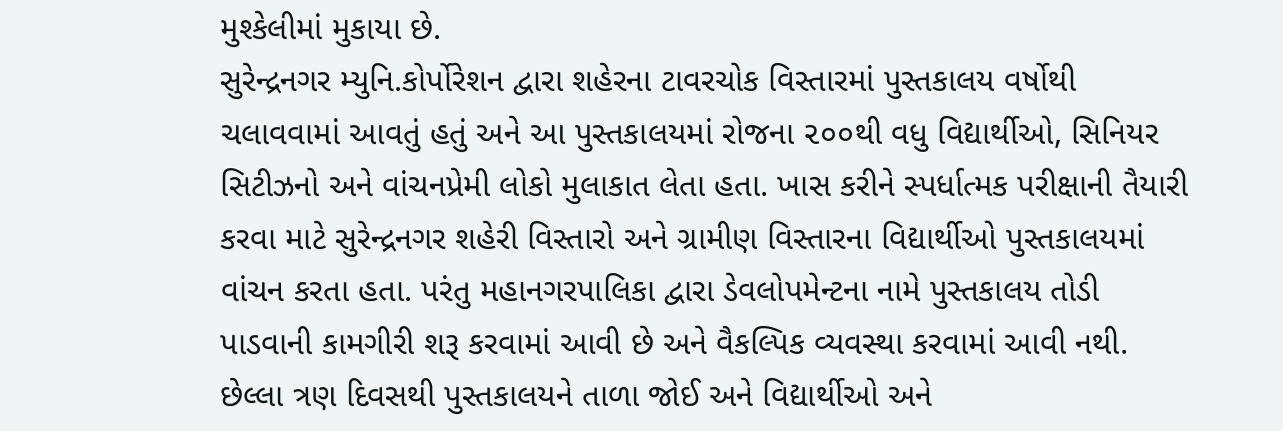મુશ્કેલીમાં મુકાયા છે.
સુરેન્દ્રનગર મ્યુનિ.કોર્પોરેશન દ્વારા શહેરના ટાવરચોક વિસ્તારમાં પુસ્તકાલય વર્ષોથી ચલાવવામાં આવતું હતું અને આ પુસ્તકાલયમાં રોજના ૨૦૦થી વધુ વિદ્યાર્થીઓ, સિનિયર સિટીઝનો અને વાંચનપ્રેમી લોકો મુલાકાત લેતા હતા. ખાસ કરીને સ્પર્ધાત્મક પરીક્ષાની તૈયારી કરવા માટે સુરેન્દ્રનગર શહેરી વિસ્તારો અને ગ્રામીણ વિસ્તારના વિદ્યાર્થીઓ પુસ્તકાલયમાં વાંચન કરતા હતા. પરંતુ મહાનગરપાલિકા દ્વારા ડેવલોપમેન્ટના નામે પુસ્તકાલય તોડી પાડવાની કામગીરી શરૂ કરવામાં આવી છે અને વૈકલ્પિક વ્યવસ્થા કરવામાં આવી નથી. છેલ્લા ત્રણ દિવસથી પુસ્તકાલયને તાળા જોઈ અને વિદ્યાર્થીઓ અને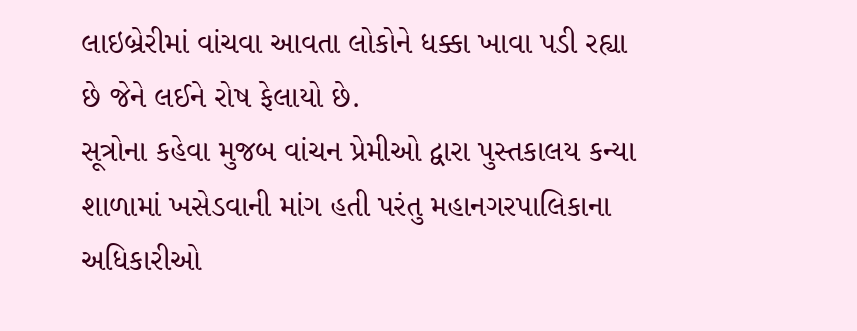લાઇબ્રેરીમાં વાંચવા આવતા લોકોને ધક્કા ખાવા પડી રહ્યા છે જેને લઈને રોષ ફેલાયો છે.
સૂત્રોના કહેવા મુજબ વાંચન પ્રેમીઓ દ્વારા પુસ્તકાલય કન્યા શાળામાં ખસેડવાની માંગ હતી પરંતુ મહાનગરપાલિકાના અધિકારીઓ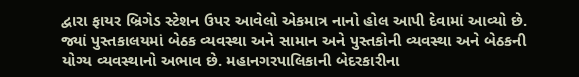દ્વારા ફાયર બ્રિગેડ સ્ટેશન ઉપર આવેલો એકમાત્ર નાનો હોલ આપી દેવામાં આવ્યો છે. જ્યાં પુસ્તકાલયમાં બેઠક વ્યવસ્થા અને સામાન અને પુસ્તકોની વ્યવસ્થા અને બેઠકની યોગ્ય વ્યવસ્થાનો અભાવ છે. મહાનગરપાલિકાની બેદરકારીના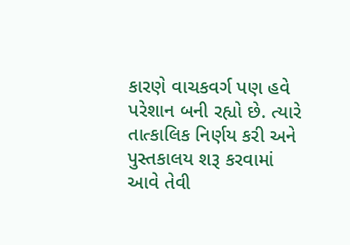કારણે વાચકવર્ગ પણ હવે પરેશાન બની રહ્યો છે. ત્યારે તાત્કાલિક નિર્ણય કરી અને પુસ્તકાલય શરૂ કરવામાં આવે તેવી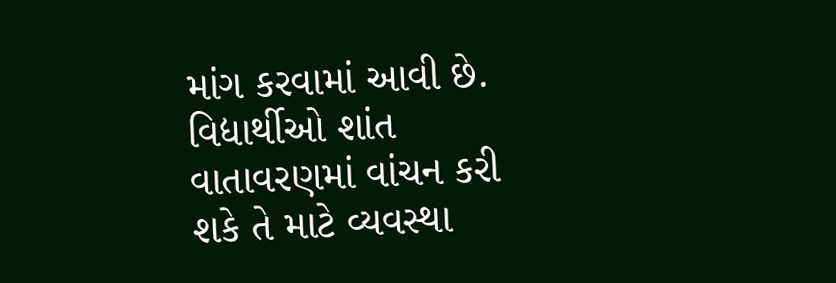માંગ કરવામાં આવી છે. વિદ્યાર્થીઓ શાંત વાતાવરણમાં વાંચન કરી શકે તે માટે વ્યવસ્થા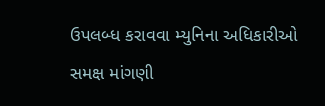ઉપલબ્ધ કરાવવા મ્યુનિના અધિકારીઓ સમક્ષ માંગણી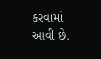કરવામાં આવી છે.